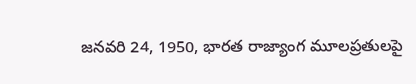జనవరి 24, 1950, భారత రాజ్యాంగ మూలప్రతులపై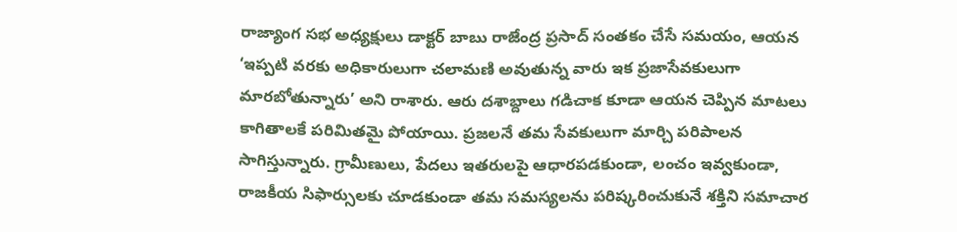రాజ్యాంగ సభ అధ్యక్షులు డాక్టర్ బాబు రాజేంద్ర ప్రసాద్ సంతకం చేసే సమయం, ఆయన ‘ఇప్పటి వరకు అధికారులుగా చలామణి అవుతున్న వారు ఇక ప్రజాసేవకులుగా మారబోతున్నారు’ అని రాశారు. ఆరు దశాబ్దాలు గడిచాక కూడా ఆయన చెప్పిన మాటలు కాగితాలకే పరిమితమై పోయాయి. ప్రజలనే తమ సేవకులుగా మార్చి పరిపాలన సాగిస్తున్నారు. గ్రామీణులు, పేదలు ఇతరులపై ఆధారపడకుండా, లంచం ఇవ్వకుండా, రాజకీయ సిఫార్సులకు చూడకుండా తమ సమస్యలను పరిష్కరించుకునే శక్తిని సమాచార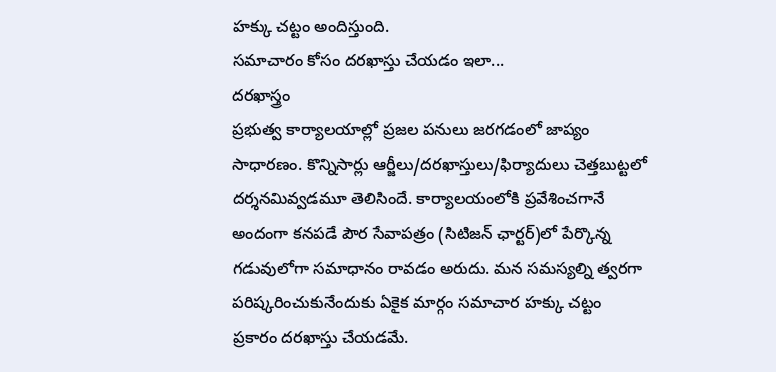హక్కు చట్టం అందిస్తుంది.
సమాచారం కోసం దరఖాస్తు చేయడం ఇలా...
దరఖాస్త్రం
ప్రభుత్వ కార్యాలయాల్లో ప్రజల పనులు జరగడంలో జాప్యం సాధారణం. కొన్నిసార్లు ఆర్జీలు/దరఖాస్తులు/ఫిర్యాదులు చెత్తబుట్టలో దర్శనమివ్వడమూ తెలిసిందే. కార్యాలయంలోకి ప్రవేశించగానే అందంగా కనపడే పౌర సేవాపత్రం (సిటిజన్ ఛార్టర్)లో పేర్కొన్న గడువులోగా సమాధానం రావడం అరుదు. మన సమస్యల్ని త్వరగా పరిష్కరించుకునేందుకు ఏకైక మార్గం సమాచార హక్కు చట్టం ప్రకారం దరఖాస్తు చేయడమే.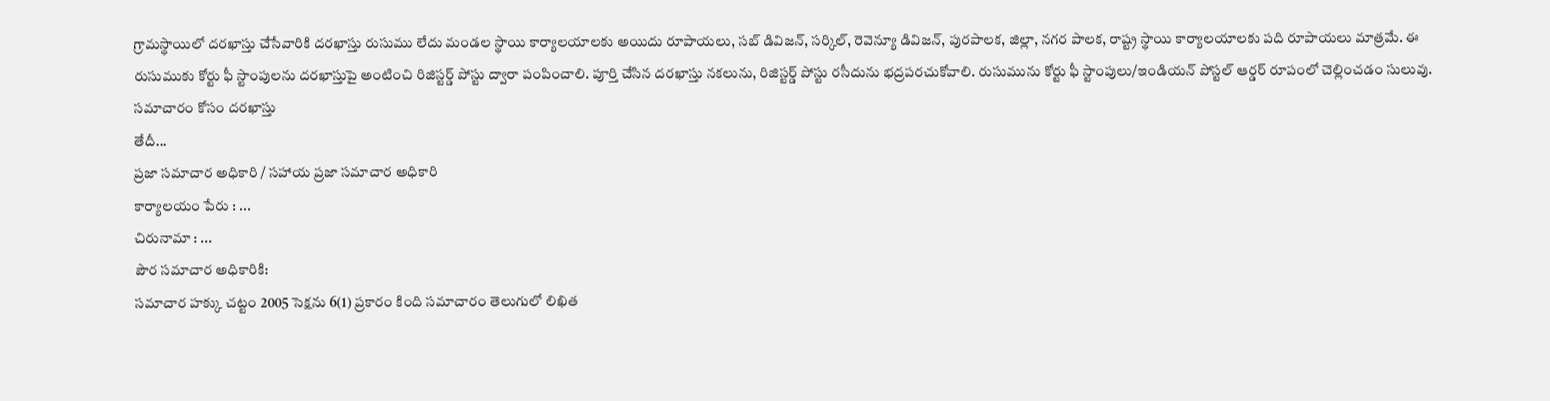గ్రామస్థాయిలో దరఖాస్తు చేసేవారికి దరఖాస్తు రుసుము లేదు మండల స్థాయి కార్యాలయాలకు అయిదు రూపాయలు, సబ్ డివిజన్, సర్కిల్, రెవెన్యూ డివిజన్, పురపాలక, జిల్లా, నగర పాలక, రాష్ట్ర స్థాయి కార్యాలయాలకు పది రూపాయలు మాత్రమే. ఈ రుసుముకు కోర్టు ఫీ స్టాంపులను దరఖాస్తుపై అంటించి రిజిస్టర్డ్ పోస్టు ద్వారా పంపించాలి. పూర్తి చేసిన దరఖాస్తు నకలును, రిజిస్టర్డ్ పోస్టు రసీదును భద్రపరచుకోవాలి. రుసుమును కోర్టు ఫీ స్టాంపులు/ఇండియన్ పోస్టల్ ఆర్డర్ రూపంలో చెల్లించడం సులువు.
సమాచారం కోసం దరఖాస్తు
తేదీ...
ప్రజా సమాచార అధికారి / సహాయ ప్రజా సమాచార అధికారి
కార్యాలయం పేరు : ...
చిరునామా : ...
పౌర సమాచార అధికారికి:
సమాచార హక్కు చట్టం 2005 సెక్షను 6(1) ప్రకారం కింది సమాచారం తెలుగులో లిఖిత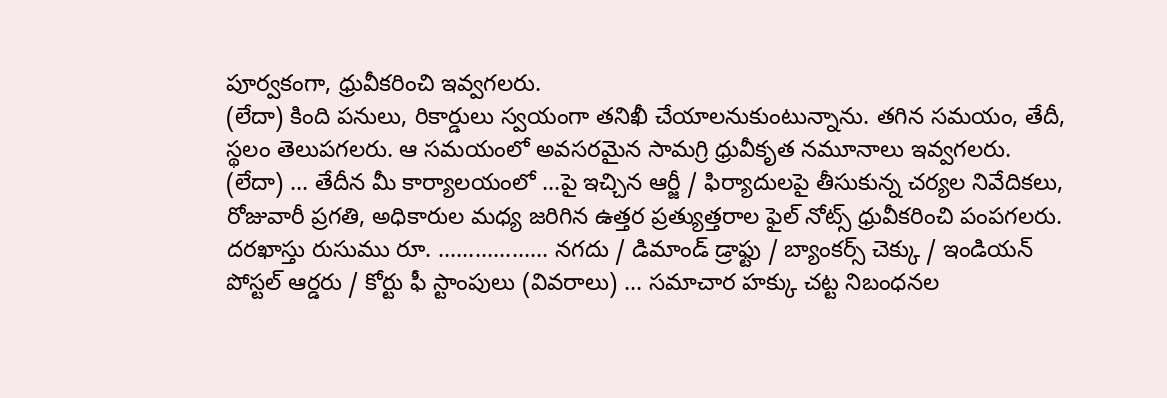పూర్వకంగా, ధ్రువీకరించి ఇవ్వగలరు.
(లేదా) కింది పనులు, రికార్డులు స్వయంగా తనిఖీ చేయాలనుకుంటున్నాను. తగిన సమయం, తేదీ, స్థలం తెలుపగలరు. ఆ సమయంలో అవసరమైన సామగ్రి ధ్రువీకృత నమూనాలు ఇవ్వగలరు.
(లేదా) ... తేదీన మీ కార్యాలయంలో ...పై ఇచ్చిన ఆర్జీ / ఫిర్యాదులపై తీసుకున్న చర్యల నివేదికలు, రోజువారీ ప్రగతి, అధికారుల మధ్య జరిగిన ఉత్తర ప్రత్యుత్తరాల ఫైల్ నోట్స్ ధ్రువీకరించి పంపగలరు.
దరఖాస్తు రుసుము రూ. .................. నగదు / డిమాండ్ డ్రాఫ్టు / బ్యాంకర్స్ చెక్కు / ఇండియన్ పోస్టల్ ఆర్డరు / కోర్టు ఫీ స్టాంపులు (వివరాలు) ... సమాచార హక్కు చట్ట నిబంధనల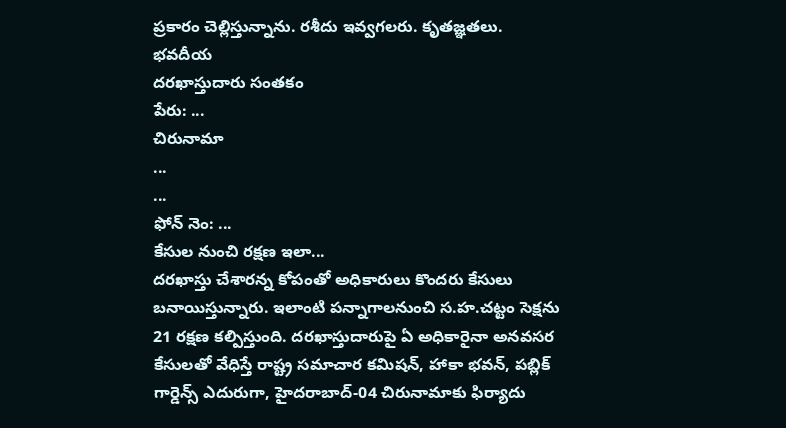ప్రకారం చెల్లిస్తున్నాను. రశీదు ఇవ్వగలరు. కృతజ్ఞతలు.
భవదీయ
దరఖాస్తుదారు సంతకం
పేరు: ...
చిరునామా
...
...
ఫోన్ నెం: ...
కేసుల నుంచి రక్షణ ఇలా...
దరఖాస్తు చేశారన్న కోపంతో అధికారులు కొందరు కేసులు బనాయిస్తున్నారు. ఇలాంటి పన్నాగాలనుంచి స.హ.చట్టం సెక్షను 21 రక్షణ కల్పిస్తుంది. దరఖాస్తుదారుపై ఏ అధికారైనా అనవసర కేసులతో వేధిస్తే రాష్ట్ర సమాచార కమిషన్, హాకా భవన్, పబ్లిక్ గార్డెన్స్ ఎదురుగా, హైదరాబాద్-04 చిరునామాకు ఫిర్యాదు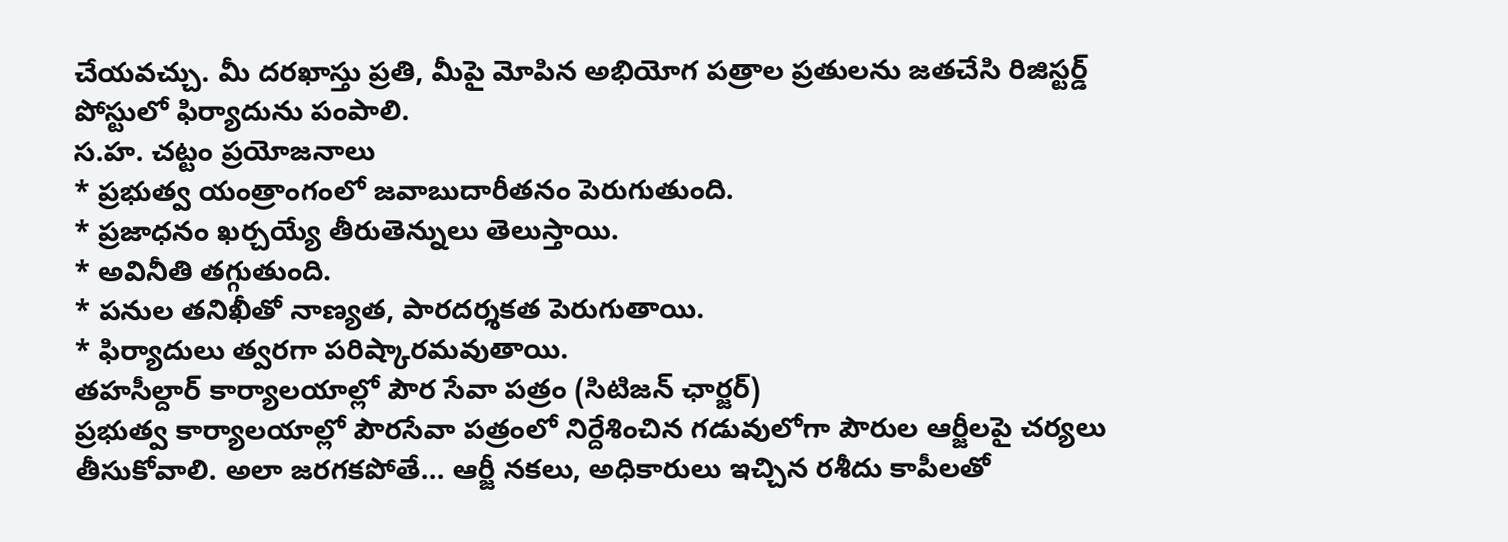చేయవచ్చు. మీ దరఖాస్తు ప్రతి, మీపై మోపిన అభియోగ పత్రాల ప్రతులను జతచేసి రిజిస్టర్డ్ పోస్టులో ఫిర్యాదును పంపాలి.
స.హ. చట్టం ప్రయోజనాలు
* ప్రభుత్వ యంత్రాంగంలో జవాబుదారీతనం పెరుగుతుంది.
* ప్రజాధనం ఖర్చయ్యే తీరుతెన్నులు తెలుస్తాయి.
* అవినీతి తగ్గుతుంది.
* పనుల తనిఖీతో నాణ్యత, పారదర్శకత పెరుగుతాయి.
* ఫిర్యాదులు త్వరగా పరిష్కారమవుతాయి.
తహసీల్దార్ కార్యాలయాల్లో పౌర సేవా పత్రం (సిటిజన్ ఛార్జర్)
ప్రభుత్వ కార్యాలయాల్లో పౌరసేవా పత్రంలో నిర్దేశించిన గడువులోగా పౌరుల ఆర్జీలపై చర్యలు తీసుకోవాలి. అలా జరగకపోతే... ఆర్జీ నకలు, అధికారులు ఇచ్చిన రశీదు కాపీలతో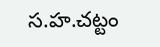స.హ.చట్టం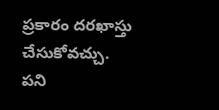ప్రకారం దరఖాస్తు చేసుకోవచ్చు.
పని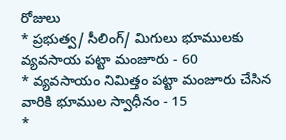రోజులు
* ప్రభుత్వ/ సీలింగ్/ మిగులు భూములకు వ్యవసాయ పట్టా మంజూరు - 60
* వ్యవసాయం నిమిత్తం పట్టా మంజూరు చేసిన వారికి భూముల స్వాధీనం - 15
*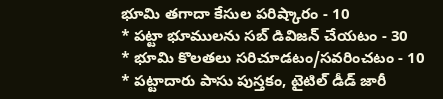భూమి తగాదా కేసుల పరిష్కారం - 10
* పట్టా భూములను సబ్ డివిజన్ చేయటం - 30
* భూమి కొలతలు సరిచూడటం/సవరించటం - 10
* పట్టాదారు పాసు పుస్తకం, టైటిల్ డీడ్ జారీ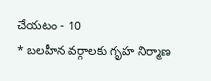చేయటం - 10
* బలహీన వర్గాలకు గృహ నిర్మాణ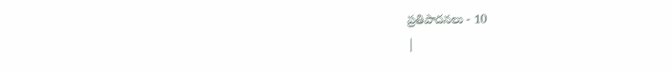ప్రతిపాదనలు - 10
|